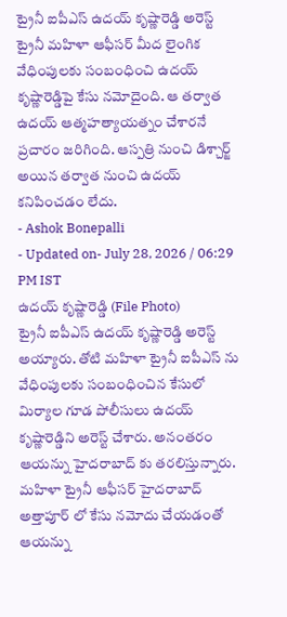ట్రైనీ ఐపీఎస్ ఉదయ్ కృష్ణారెడ్డి అరెస్ట్
ట్రైనీ మహిళా ఆఫీసర్ మీద లైంగిక వేధింపులకు సంబంధించి ఉదయ్ కృష్ణారెడ్డిపై కేసు నమోదైంది. ఆ తర్వాత ఉదయ్ ఆత్మహత్యాయత్నం చేశారనే ప్రచారం జరిగింది. ఆస్పత్రి నుంచి డిశ్చార్జ్ అయిన తర్వాత నుంచి ఉదయ్ కనిపించడం లేదు.
- Ashok Bonepalli
- Updated on- July 28, 2026 / 06:29 PM IST
ఉదయ్ కృష్ణారెడ్డి (File Photo)
ట్రైనీ ఐపీఎస్ ఉదయ్ కృష్ణారెడ్డి అరెస్ట్ అయ్యారు. తోటి మహిళా ట్రైనీ ఐపీఎస్ ను వేధింపులకు సంబంధించిన కేసులో మిర్యాల గూడ పోలీసులు ఉదయ్ కృష్ణారెడ్డిని అరెస్ట్ చేశారు. అనంతరం ఆయన్ను హైదరాబాద్ కు తరలిస్తున్నారు. మహిళా ట్రైనీ ఆఫీసర్ హైదరాబాద్ అత్తాపూర్ లో కేసు నమోదు చేయడంతో ఆయన్ను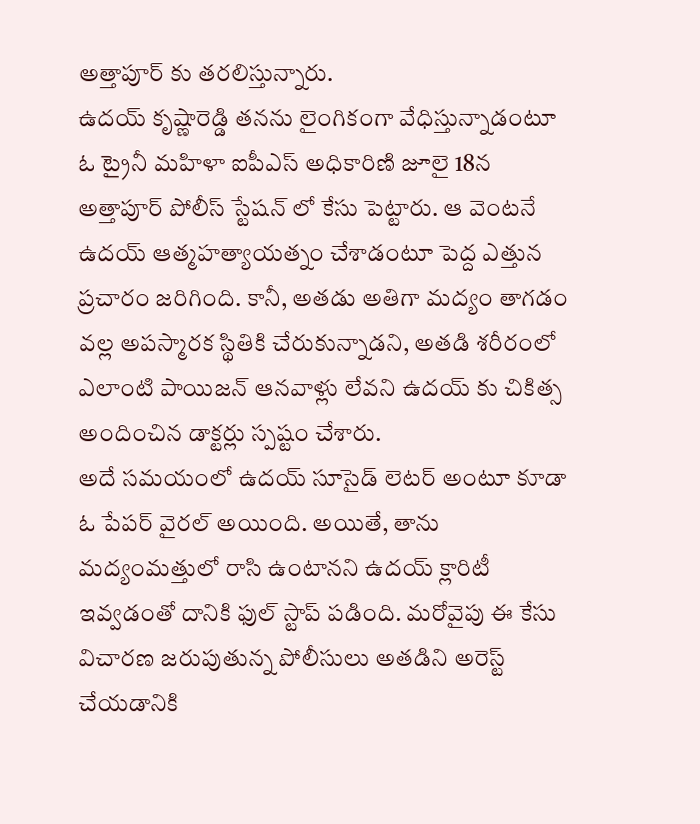అత్తాపూర్ కు తరలిస్తున్నారు.
ఉదయ్ కృష్ణారెడ్డి తనను లైంగికంగా వేధిస్తున్నాడంటూ ఓ ట్రైనీ మహిళా ఐపీఎస్ అధికారిణి జూలై 18న అత్తాపూర్ పోలీస్ స్టేషన్ లో కేసు పెట్టారు. ఆ వెంటనే ఉదయ్ ఆత్మహత్యాయత్నం చేశాడంటూ పెద్ద ఎత్తున ప్రచారం జరిగింది. కానీ, అతడు అతిగా మద్యం తాగడం వల్ల అపస్మారక స్థితికి చేరుకున్నాడని, అతడి శరీరంలో ఎలాంటి పాయిజన్ ఆనవాళ్లు లేవని ఉదయ్ కు చికిత్స అందించిన డాక్టర్లు స్పష్టం చేశారు.
అదే సమయంలో ఉదయ్ సూసైడ్ లెటర్ అంటూ కూడా ఓ పేపర్ వైరల్ అయింది. అయితే, తాను మద్యంమత్తులో రాసి ఉంటానని ఉదయ్ క్లారిటీ ఇవ్వడంతో దానికి ఫుల్ స్టాప్ పడింది. మరోవైపు ఈ కేసు విచారణ జరుపుతున్న పోలీసులు అతడిని అరెస్ట్ చేయడానికి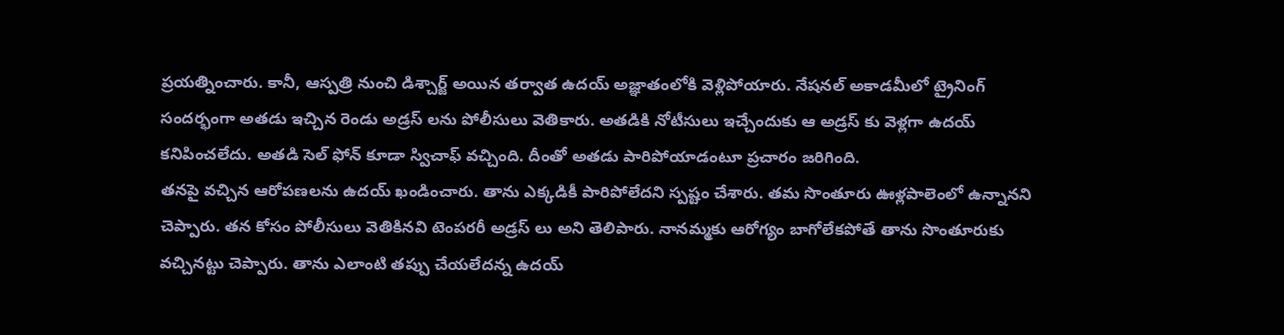ప్రయత్నించారు. కానీ, ఆస్పత్రి నుంచి డిశ్చార్జ్ అయిన తర్వాత ఉదయ్ అజ్ఞాతంలోకి వెళ్లిపోయారు. నేషనల్ అకాడమీలో ట్రైనింగ్ సందర్భంగా అతడు ఇచ్చిన రెండు అడ్రస్ లను పోలీసులు వెతికారు. అతడికి నోటీసులు ఇచ్చేందుకు ఆ అడ్రస్ కు వెళ్లగా ఉదయ్ కనిపించలేదు. అతడి సెల్ ఫోన్ కూడా స్విచాఫ్ వచ్చింది. దీంతో అతడు పారిపోయాడంటూ ప్రచారం జరిగింది.
తనపై వచ్చిన ఆరోపణలను ఉదయ్ ఖండించారు. తాను ఎక్కడికీ పారిపోలేదని స్పష్టం చేశారు. తమ సొంతూరు ఊళ్లపాలెంలో ఉన్నానని చెప్పారు. తన కోసం పోలీసులు వెతికినవి టెంపరరీ అడ్రస్ లు అని తెలిపారు. నానమ్మకు ఆరోగ్యం బాగోలేకపోతే తాను సొంతూరుకు వచ్చినట్టు చెప్పారు. తాను ఎలాంటి తప్పు చేయలేదన్న ఉదయ్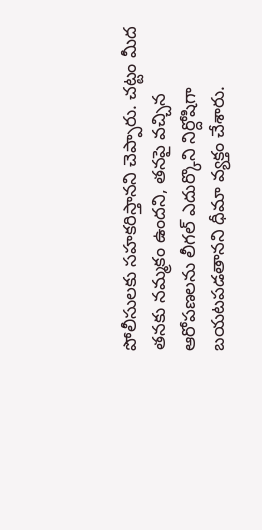పోలీసులకు సహకరిస్తానని చెప్పారు. చట్టం మీద తనకు నమ్మకం ఉందని, తనపై వచ్చిన ఆరోపణలను లీగల్ ఎదుర్కొని నిర్దోషిగా బయటపడతానని ధీమా వ్యక్తం చేశారు.